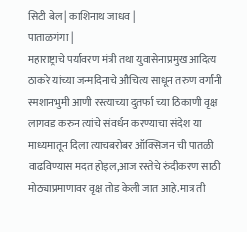सिटी बेल | काशिनाथ जाधव |
पाताळगंगा |
महाराष्ट्राचे पर्यावरण मंत्री तथा युवासेनाप्रमुख आदित्य ठाकरे यांच्या जन्मदिनाचे औचित्य साधून तरुण वर्गांनी स्मशानभुमी आणी रस्त्याच्या दुतर्फा च्या ठिकाणी वृक्ष लागवड करुन त्यांचे संवर्धन करण्याचा संदेश या माध्यमातून दिला त्याचबरोबर ऑक्सिजन ची पातळी वाढविण्यास मदत होइल,आज रस्तेचे रुंदीकरण साठी मोठ्याप्रमाणावर वृक्ष तोड केली जात आहे.मात्र ती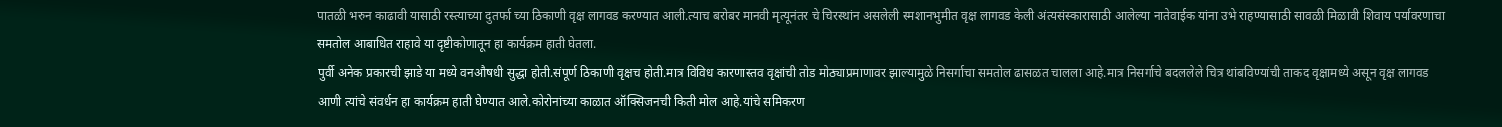पातळी भरुन काढावी यासाठी रस्त्याच्या दुतर्फा च्या ठिकाणी वृक्ष लागवड करण्यात आली.त्याच बरोबर मानवी मृत्यूनंतर चे चिरस्थांन असलेली स्मशानभुमीत वृक्ष लागवड केली अंत्यसंस्कारासाठी आलेल्या नातेवाईक यांना उभे राहण्यासाठी सावळी मिळावी शिवाय पर्यावरणाचा समतोल आबाधित राहावे या दृष्टीकोणातून हा कार्यक्रम हाती घेतला.
पुर्वी अनेक प्रकारची झाडे या मध्ये वनऔषधी सुद्धा होती.संपूर्ण ठिकाणी वृक्षच होती.मात्र विविध कारणास्तव वृक्षांची तोड मोठ्याप्रमाणावर झाल्यामुळे निसर्गाचा समतोल ढासळत चालला आहे.मात्र निसर्गाचे बदललेले चित्र थांबविण्यांची ताकद वृक्षामध्ये असून वृक्ष लागवड आणी त्यांचे संवर्धन हा कार्यक्रम हाती घेण्यात आले.कोरोनांच्या काळात ऑक्सिजनची किती मोल आहे.यांचे समिकरण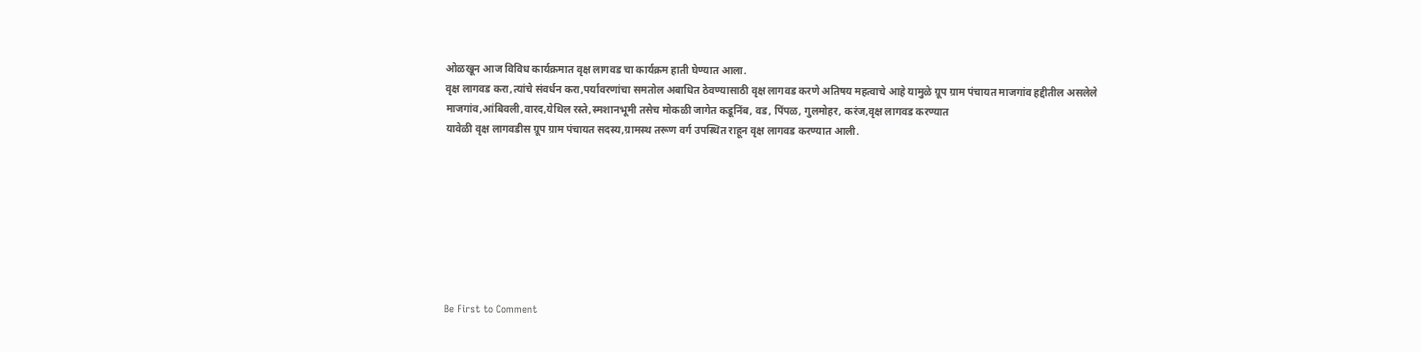ओळखून आज विविध कार्यक्रमात वृक्ष लागवड चा कार्यक्रम हाती घेण्यात आला.
वृक्ष लागवड करा,त्यांचे संवर्धन करा,पर्यावरणांचा समतोल अबाधित ठेवण्यासाठी वृक्ष लागवड करणे अतिषय महत्वाचे आहे यामुळे ग्रूप ग्राम पंचायत माजगांव हद्दीतील असलेले माजगांव,आंबिवली,वारद,येथिल रस्ते,स्मशानभूमी तसेच मोकळी जागेत कडूनिंब, वड, पिंपळ, गुलमोहर, करंज,वृक्ष लागवड करण्यात
यावेळी वृक्ष लागवडीस ग्रूप ग्राम पंचायत सदस्य,ग्रामस्थ तरूण वर्ग उपस्थित राहून वृक्ष लागवड करण्यात आली.








Be First to Comment